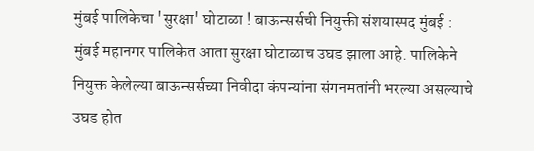मुंबई पालिकेचा 'सुरक्षा' घोटाळा ! बाऊन्सर्सची नियुक्ती संशयास्पद मुंबई : मुंबई महानगर पालिकेत आता सुरक्षा घोटाळाच उघड झाला आहे. पालिकेने नियुक्त केलेल्या बाऊन्सर्सच्या निवीदा कंपन्यांना संगनमतांनी भरल्या असल्याचे उघड होत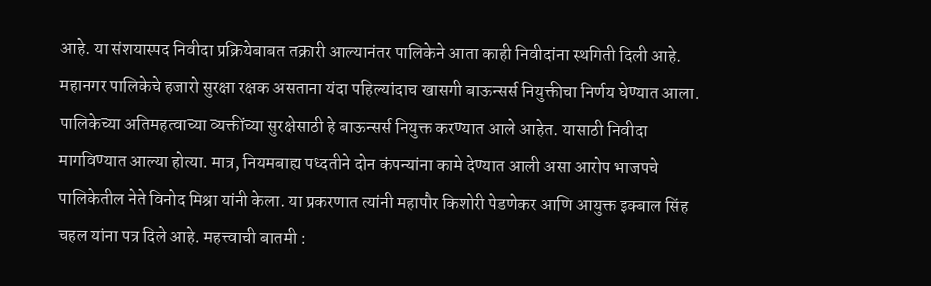आहे. या संशयास्पद निवीदा प्रक्रियेबाबत तक्रारी आल्यानंतर पालिकेने आता काही निवीदांना स्थगिती दिली आहे. महानगर पालिकेचे हजारो सुरक्षा रक्षक असताना यंदा पहिल्यांदाच खासगी बाऊन्सर्स नियुक्तीचा निर्णय घेण्यात आला. पालिकेच्या अतिमहत्वाच्या व्यक्तींच्या सुरक्षेसाठी हे बाऊन्सर्स नियुक्त करण्यात आले आहेत. यासाठी निवीदा मागविण्यात आल्या होत्या. मात्र, नियमबाह्य पध्दतीने दोन कंपन्यांना कामे देण्यात आली असा आरोप भाजपचे पालिकेतील नेते विनोद मिश्रा यांनी केला. या प्रकरणात त्यांनी महापौर किशोरी पेडणेकर आणि आयुक्त इक्‍बाल सिंह चहल यांना पत्र दिले आहे. महत्त्वाची बातमी :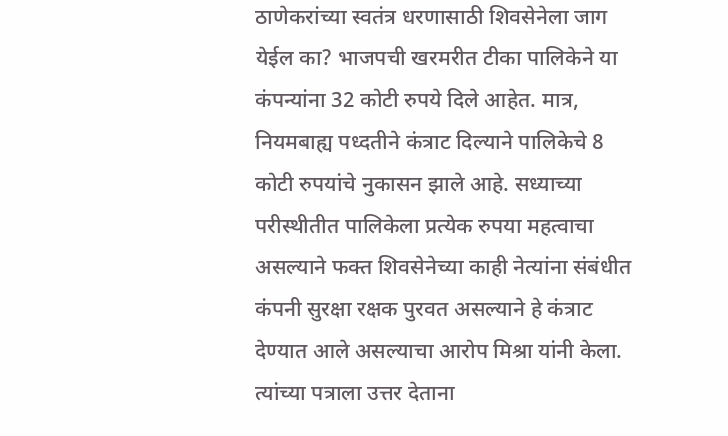ठाणेकरांच्या स्वतंत्र धरणासाठी शिवसेनेला जाग येईल का? भाजपची खरमरीत टीका पालिकेने या कंपन्यांना 32 कोटी रुपये दिले आहेत. मात्र, नियमबाह्य पध्दतीने कंत्राट दिल्याने पालिकेचे 8 कोटी रुपयांचे नुकासन झाले आहे. सध्याच्या परीस्थीतीत पालिकेला प्रत्येक रुपया महत्वाचा असल्याने फक्त शिवसेनेच्या काही नेत्यांना संबंधीत कंपनी सुरक्षा रक्षक पुरवत असल्याने हे कंत्राट देण्यात आले असल्याचा आरोप मिश्रा यांनी केला. त्यांच्या पत्राला उत्तर देताना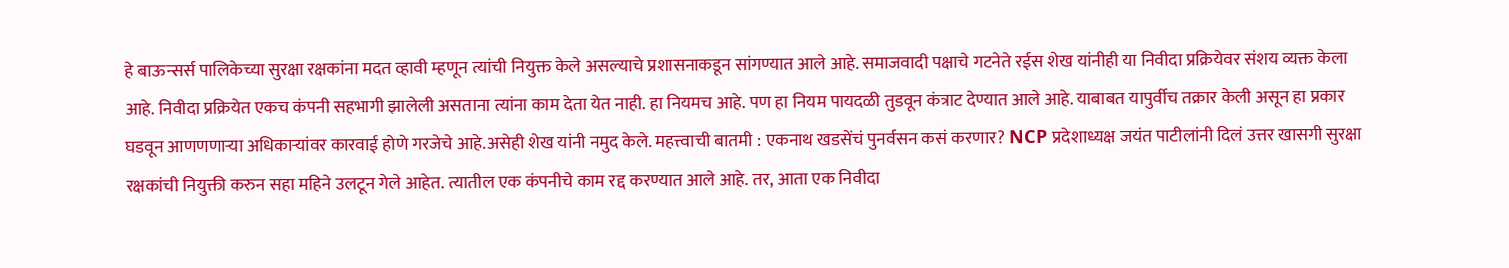हे बाऊन्सर्स पालिकेच्या सुरक्षा रक्षकांना मदत व्हावी म्हणून त्यांची नियुक्त केले असल्याचे प्रशासनाकडून सांगण्यात आले आहे. समाजवादी पक्षाचे गटनेते रईस शेख यांनीही या निवीदा प्रक्रियेवर संशय व्यक्त केला आहे. निवीदा प्रक्रियेत एकच कंपनी सहभागी झालेली असताना त्यांना काम देता येत नाही. हा नियमच आहे. पण हा नियम पायदळी तुडवून कंत्राट देण्यात आले आहे. याबाबत यापुर्वीच तक्रार केली असून हा प्रकार घडवून आणणणाऱ्या अधिकाऱ्यांवर कारवाई होणे गरजेचे आहे.असेही शेख यांनी नमुद केले. महत्त्वाची बातमी : एकनाथ खडसेंचं पुनर्वसन कसं करणार? NCP प्रदेशाध्यक्ष जयंत पाटीलांनी दिलं उत्तर खासगी सुरक्षा रक्षकांची नियुक्ती करुन सहा महिने उलटून गेले आहेत. त्यातील एक कंपनीचे काम रद्द करण्यात आले आहे. तर, आता एक निवीदा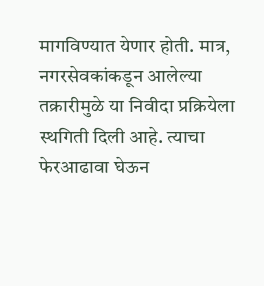मागविण्यात येणार होती. मात्र, नगरसेवकांकडून आलेल्या तक्रारीमुळे या निवीदा प्रक्रियेला स्थगिती दिली आहे. त्याचा फेरआढावा घेऊन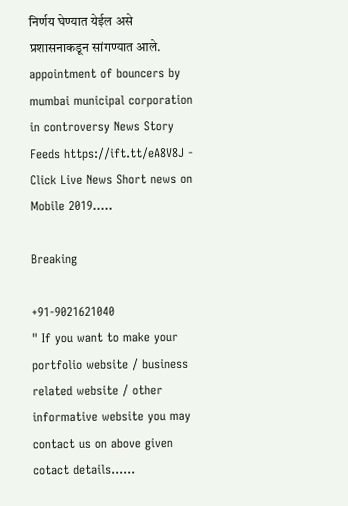निर्णय घेण्यात येईल असे प्रशासनाकडून सांगण्यात आले.  appointment of bouncers by mumbai municipal corporation in controversy News Story Feeds https://ift.tt/eA8V8J - Click Live News Short news on Mobile 2019.....

Breaking

+91-9021621040
" If you want to make your portfolio website / business related website / other informative website you may contact us on above given cotact details......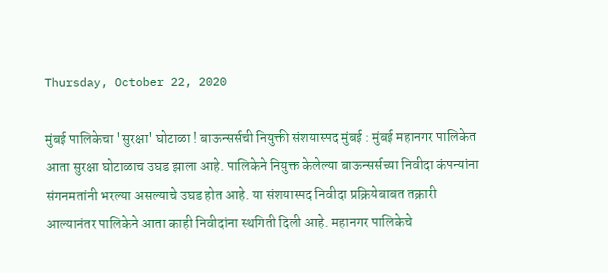Thursday, October 22, 2020

मुंबई पालिकेचा 'सुरक्षा' घोटाळा ! बाऊन्सर्सची नियुक्ती संशयास्पद मुंबई : मुंबई महानगर पालिकेत आता सुरक्षा घोटाळाच उघड झाला आहे. पालिकेने नियुक्त केलेल्या बाऊन्सर्सच्या निवीदा कंपन्यांना संगनमतांनी भरल्या असल्याचे उघड होत आहे. या संशयास्पद निवीदा प्रक्रियेबाबत तक्रारी आल्यानंतर पालिकेने आता काही निवीदांना स्थगिती दिली आहे. महानगर पालिकेचे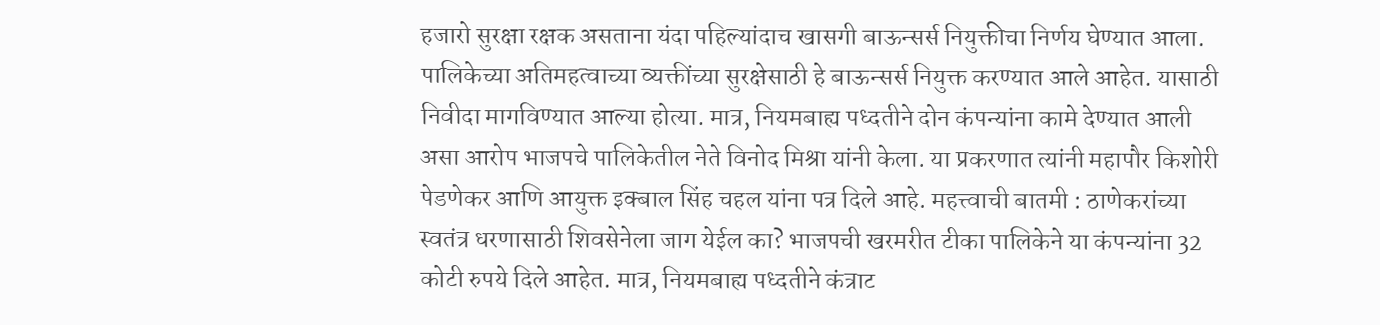हजारो सुरक्षा रक्षक असताना यंदा पहिल्यांदाच खासगी बाऊन्सर्स नियुक्तीचा निर्णय घेण्यात आला. पालिकेच्या अतिमहत्वाच्या व्यक्तींच्या सुरक्षेसाठी हे बाऊन्सर्स नियुक्त करण्यात आले आहेत. यासाठी निवीदा मागविण्यात आल्या होत्या. मात्र, नियमबाह्य पध्दतीने दोन कंपन्यांना कामे देण्यात आली असा आरोप भाजपचे पालिकेतील नेते विनोद मिश्रा यांनी केला. या प्रकरणात त्यांनी महापौर किशोरी पेडणेकर आणि आयुक्त इक्‍बाल सिंह चहल यांना पत्र दिले आहे. महत्त्वाची बातमी : ठाणेकरांच्या स्वतंत्र धरणासाठी शिवसेनेला जाग येईल का? भाजपची खरमरीत टीका पालिकेने या कंपन्यांना 32 कोटी रुपये दिले आहेत. मात्र, नियमबाह्य पध्दतीने कंत्राट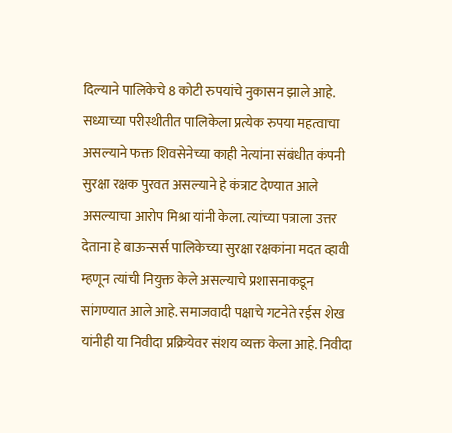दिल्याने पालिकेचे 8 कोटी रुपयांचे नुकासन झाले आहे. सध्याच्या परीस्थीतीत पालिकेला प्रत्येक रुपया महत्वाचा असल्याने फक्त शिवसेनेच्या काही नेत्यांना संबंधीत कंपनी सुरक्षा रक्षक पुरवत असल्याने हे कंत्राट देण्यात आले असल्याचा आरोप मिश्रा यांनी केला. त्यांच्या पत्राला उत्तर देताना हे बाऊन्सर्स पालिकेच्या सुरक्षा रक्षकांना मदत व्हावी म्हणून त्यांची नियुक्त केले असल्याचे प्रशासनाकडून सांगण्यात आले आहे. समाजवादी पक्षाचे गटनेते रईस शेख यांनीही या निवीदा प्रक्रियेवर संशय व्यक्त केला आहे. निवीदा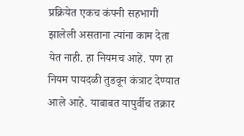प्रक्रियेत एकच कंपनी सहभागी झालेली असताना त्यांना काम देता येत नाही. हा नियमच आहे. पण हा नियम पायदळी तुडवून कंत्राट देण्यात आले आहे. याबाबत यापुर्वीच तक्रार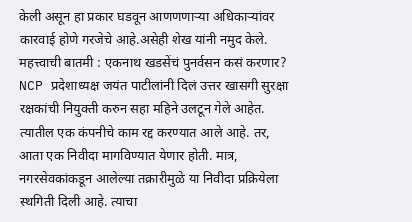केली असून हा प्रकार घडवून आणणणाऱ्या अधिकाऱ्यांवर कारवाई होणे गरजेचे आहे.असेही शेख यांनी नमुद केले. महत्त्वाची बातमी : एकनाथ खडसेंचं पुनर्वसन कसं करणार? NCP प्रदेशाध्यक्ष जयंत पाटीलांनी दिलं उत्तर खासगी सुरक्षा रक्षकांची नियुक्ती करुन सहा महिने उलटून गेले आहेत. त्यातील एक कंपनीचे काम रद्द करण्यात आले आहे. तर, आता एक निवीदा मागविण्यात येणार होती. मात्र, नगरसेवकांकडून आलेल्या तक्रारीमुळे या निवीदा प्रक्रियेला स्थगिती दिली आहे. त्याचा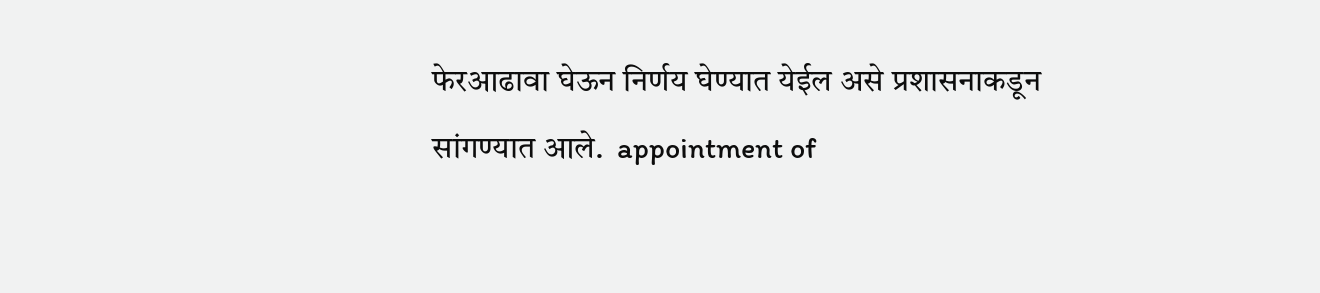फेरआढावा घेऊन निर्णय घेण्यात येईल असे प्रशासनाकडून सांगण्यात आले.  appointment of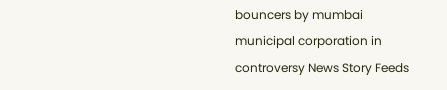bouncers by mumbai municipal corporation in controversy News Story Feeds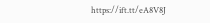https://ift.tt/eA8V8J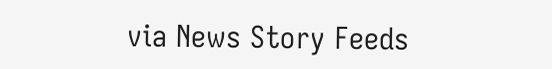via News Story Feeds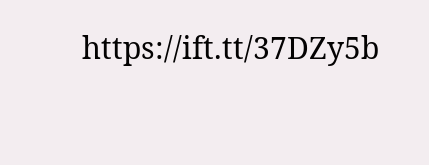https://ift.tt/37DZy5b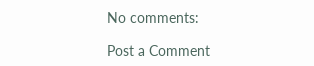No comments:

Post a Comment